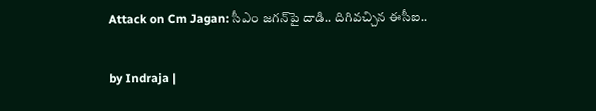Attack on Cm Jagan: సీఎం జగన్‌పై దాడి.. దిగివచ్చిన ఈసీఐ..

by Indraja |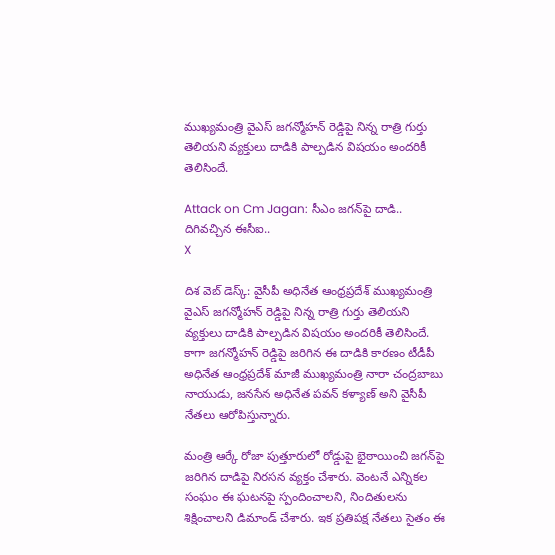ముఖ్యమంత్రి వైఎస్ జగన్మోహన్ రెడ్డిపై నిన్న రాత్రి గుర్తు తెలియని వ్యక్తులు దాడికి పాల్పడిన విషయం అందరికీ తెలిసిందే.

Attack on Cm Jagan: సీఎం జగన్‌పై దాడి.. దిగివచ్చిన ఈసీఐ..
X

దిశ వెబ్ డెస్క్: వైసీపీ అధినేత ఆంధ్రప్రదేశ్ ముఖ్యమంత్రి వైఎస్ జగన్మోహన్ రెడ్డిపై నిన్న రాత్రి గుర్తు తెలియని వ్యక్తులు దాడికి పాల్పడిన విషయం అందరికీ తెలిసిందే. కాగా జగన్మోహన్ రెడ్డిపై జరిగిన ఈ దాడికి కారణం టీడీపీ అధినేత ఆంధ్రప్రదేశ్ మాజీ ముఖ్యమంత్రి నారా చంద్రబాబు నాయుడు, జనసేన అధినేత పవన్ కళ్యాణ్ అని వైసీపీ నేతలు ఆరోపిస్తున్నారు.

మంత్రి ఆర్కే రోజా పుత్తూరులో రోడ్డుపై భైఠాయించి జగన్‌పై జరిగిన దాడిపై నిరసన వ్యక్తం చేశారు. వెంటనే ఎన్నికల సంఘం ఈ ఘటనపై స్పందించాలని, నిందితులను శిక్షించాలని డిమాండ్ చేశారు. ఇక ప్రతిపక్ష నేతలు సైతం ఈ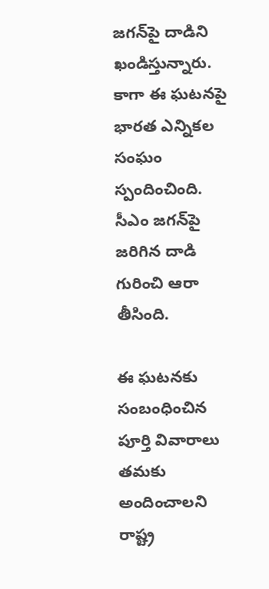జగన్‌పై దాడిని ఖండిస్తున్నారు. కాగా ఈ ఘటనపై భారత ఎన్నికల సంఘం స్పందించింది. సీఎం జగన్‌పై జరిగిన దాడి గురించి ఆరా తీసింది.

ఈ ఘటనకు సంబంధించిన పూర్తి వివారాలు తమకు అందించాలని రాష్ట్ర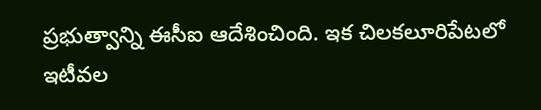ప్రభుత్వాన్ని ఈసీఐ ఆదేశించింది. ఇక చిలకలూరిపేటలో ఇటీవల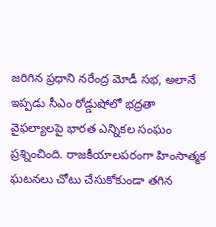జరిగిన ప్రధాని నరేంద్ర మోడీ సభ, అలానే ఇప్పడు సీఎం రోడ్డుషోలో భద్రతా వైఫల్యాలపై భారత ఎన్నికల సంఘం ప్రశ్నించింది. రాజకీయాలపరంగా హింసాత్మక ఘటనలు చోటు చేసుకోకుండా తగిన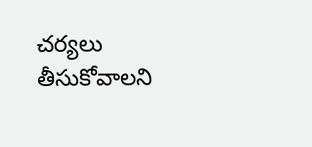చర్యలు తీసుకోవాలని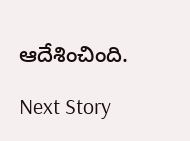ఆదేశించింది.

Next Story